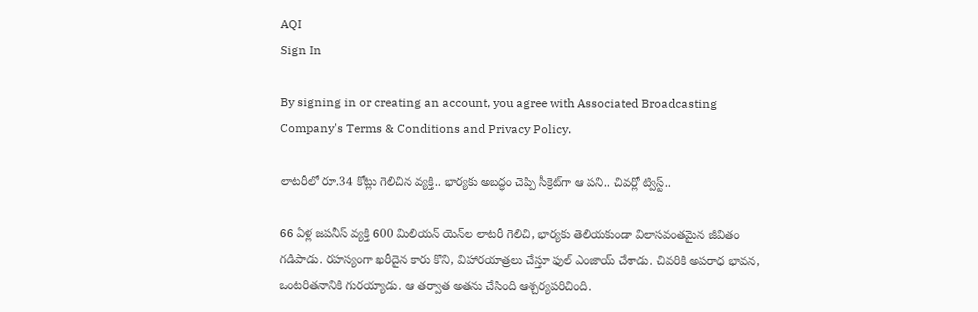AQI
Sign In

By signing in or creating an account, you agree with Associated Broadcasting Company's Terms & Conditions and Privacy Policy.

లాటరీలో రూ.34 కోట్లు గెలిచిన వ్యక్తి.. భార్యకు అబద్ధం చెప్పి సీక్రెట్‌గా ఆ పని.. చివర్లో ట్విస్ట్..

66 ఏళ్ల జపనీస్ వ్యక్తి 600 మిలియన్ యెన్‌ల లాటరీ గెలిచి, భార్యకు తెలియకుండా విలాసవంతమైన జీవితం గడిపాడు. రహస్యంగా ఖరీదైన కారు కొని, విహారయాత్రలు చేస్తూ ఫుల్ ఎంజాయ్ చేశాడు. చివరికి అపరాధ భావన, ఒంటరితనానికి గురయ్యాడు. ఆ తర్వాత అతను చేసింది ఆశ్చర్యపరిచింది.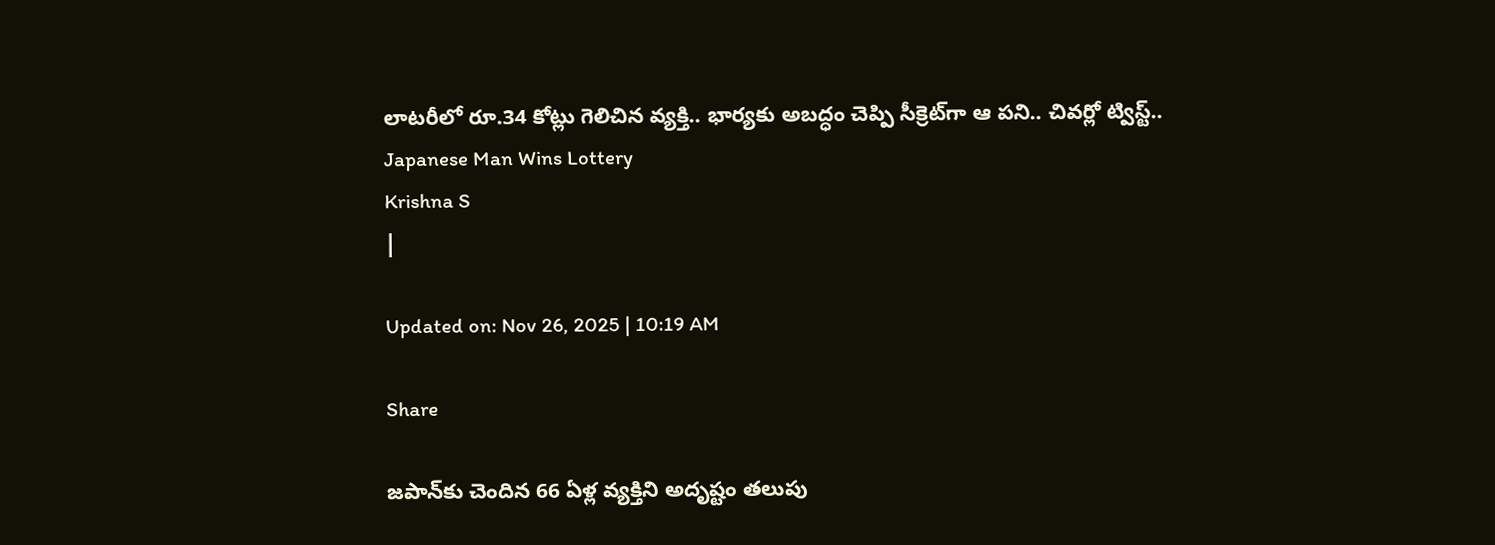లాటరీలో రూ.34 కోట్లు గెలిచిన వ్యక్తి.. భార్యకు అబద్ధం చెప్పి సీక్రెట్‌గా ఆ పని.. చివర్లో ట్విస్ట్..
Japanese Man Wins Lottery
Krishna S
|

Updated on: Nov 26, 2025 | 10:19 AM

Share

జపాన్‌కు చెందిన 66 ఏళ్ల వ్యక్తిని అదృష్టం తలుపు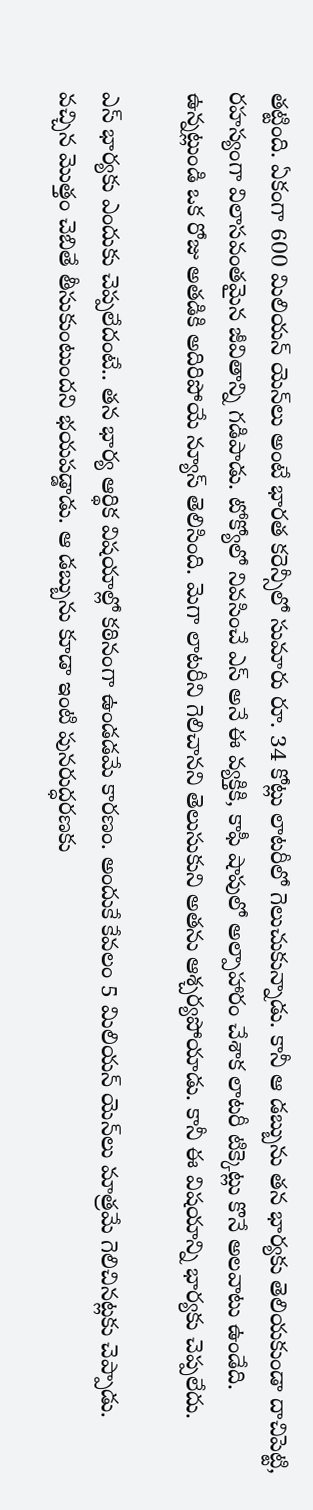తట్టింది. ఏకంగా 600 మిలియన్ యెన్‌లు అంటే భారత కరెన్సీలో సుమారు రూ. 34 కోట్లు లాటరీలో గెలుచుకున్నాడు. కానీ ఆ డబ్బును తన భార్యకు తెలియకుండా దాచిపెట్టి, రహస్యంగా విలాసవంతమైన జీవితాన్ని గడిపాడు. టోక్యోలో నివసించే ఎస్ అనే ఈ వ్యక్తికి, కాఫీ షాపులో అల్పాహారం చేశాక లాటరీ టిక్కెట్లు కొనే అలవాటు ఉండేది. ఉన్నట్లుండి ఒక రోజు అతడికి అదిరిపోయే న్యూస్ తెలిసింది. మెగా లాటరీని గెలిచానని తెలుసుకుని అతను ఆశ్చర్యపోయాడు. కానీ ఈ విషయాన్ని భార్యకు చెప్పలేదు.

ఎస్ భార్యకు ఎందుకు చెప్పలేదంటే.. తన భార్య ఆర్థిక విషయాల్లో కఠినంగా ఉండడమే కారణం. అందుకే కేవలం 5 మిలియన్ యెన్‌లు మాత్రమే గెలిచినట్లకు చెప్పాడు. వచ్చిన మొత్తం చెబితే తీసుకుంటుందని భయపడ్డాడు. ఆ డబ్బును కూడా ఇంటి పునరుద్ధరణకు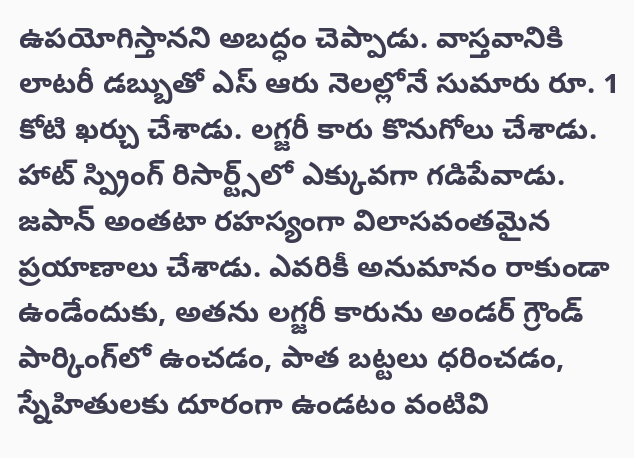ఉపయోగిస్తానని అబద్ధం చెప్పాడు. వాస్తవానికి లాటరీ డబ్బుతో ఎస్ ఆరు నెలల్లోనే సుమారు రూ. 1 కోటి ఖర్చు చేశాడు. లగ్జరీ కారు కొనుగోలు చేశాడు. హాట్ స్ప్రింగ్ రిసార్ట్స్‌లో ఎక్కువగా గడిపేవాడు. జపాన్ అంతటా రహస్యంగా విలాసవంతమైన ప్రయాణాలు చేశాడు. ఎవరికీ అనుమానం రాకుండా ఉండేందుకు, అతను లగ్జరీ కారును అండర్ గ్రౌండ్ పార్కింగ్‌లో ఉంచడం, పాత బట్టలు ధరించడం, స్నేహితులకు దూరంగా ఉండటం వంటివి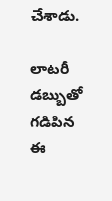చేశాడు.

లాటరీ డబ్బుతో గడిపిన ఈ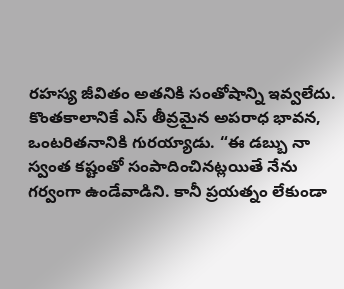రహస్య జీవితం అతనికి సంతోషాన్ని ఇవ్వలేదు. కొంతకాలానికే ఎస్ తీవ్రమైన అపరాధ భావన, ఒంటరితనానికి గురయ్యాడు. “ఈ డబ్బు నా స్వంత కష్టంతో సంపాదించినట్లయితే నేను గర్వంగా ఉండేవాడిని. కానీ ప్రయత్నం లేకుండా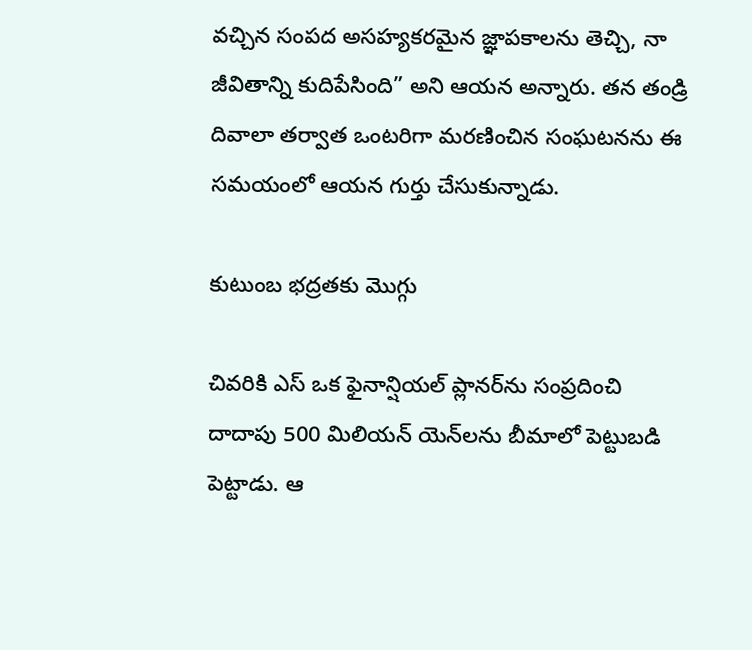వచ్చిన సంపద అసహ్యకరమైన జ్ఞాపకాలను తెచ్చి, నా జీవితాన్ని కుదిపేసింది” అని ఆయన అన్నారు. తన తండ్రి దివాలా తర్వాత ఒంటరిగా మరణించిన సంఘటనను ఈ సమయంలో ఆయన గుర్తు చేసుకున్నాడు.

కుటుంబ భద్రతకు మొగ్గు

చివరికి ఎస్ ఒక ఫైనాన్షియల్ ప్లానర్‌ను సంప్రదించి దాదాపు 500 మిలియన్ యెన్‌లను బీమాలో పెట్టుబడి పెట్టాడు. ఆ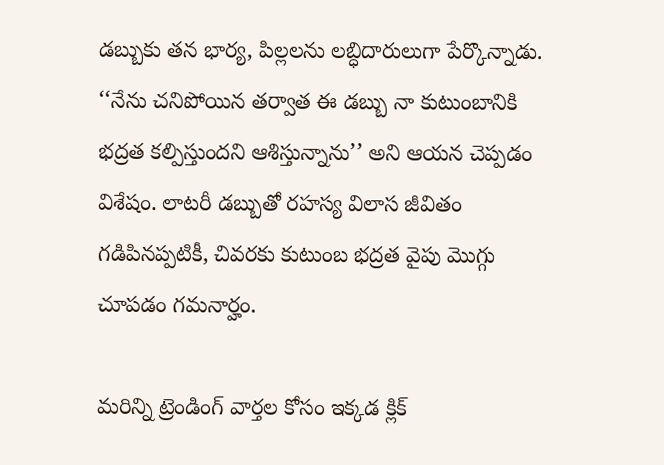డబ్బుకు తన భార్య, పిల్లలను లబ్ధిదారులుగా పేర్కొన్నాడు. ‘‘నేను చనిపోయిన తర్వాత ఈ డబ్బు నా కుటుంబానికి భద్రత కల్పిస్తుందని ఆశిస్తున్నాను’’ అని ఆయన చెప్పడం విశేషం. లాటరీ డబ్బుతో రహస్య విలాస జీవితం గడిపినప్పటికీ, చివరకు కుటుంబ భద్రత వైపు మొగ్గు చూపడం గమనార్హం.

మరిన్ని ట్రెండింగ్ వార్తల కోసం ఇక్కడ క్లిక్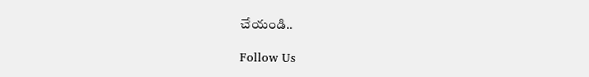చేయండి..

Follow Us